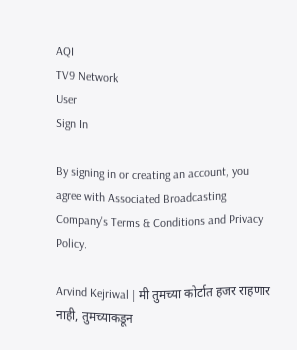AQI
TV9 Network
User
Sign In

By signing in or creating an account, you agree with Associated Broadcasting Company's Terms & Conditions and Privacy Policy.

Arvind Kejriwal | मी तुमच्या कोर्टात हजर राहणार नाही, तुमच्याकडून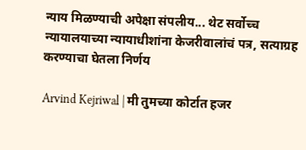न्याय मिळण्याची अपेक्षा संपलीय... थेट सर्वोच्च न्यायालयाच्या न्यायाधीशांना केजरीवालांचं पत्र, सत्याग्रह करण्याचा घेतला निर्णय

Arvind Kejriwal | मी तुमच्या कोर्टात हजर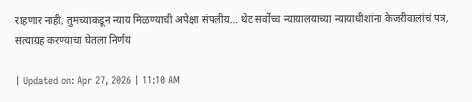राहणार नाही, तुमच्याकडून न्याय मिळण्याची अपेक्षा संपलीय… थेट सर्वोच्च न्यायालयाच्या न्यायाधीशांना केजरीवालांचं पत्र, सत्याग्रह करण्याचा घेतला निर्णय

| Updated on: Apr 27, 2026 | 11:10 AM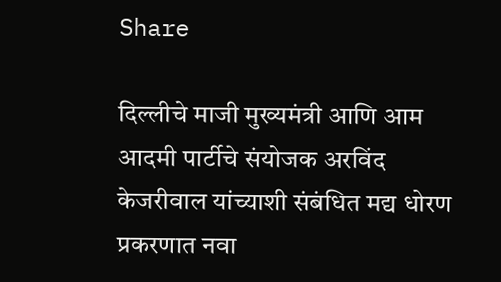Share

दिल्लीचे माजी मुख्यमंत्री आणि आम आदमी पार्टीचे संयोजक अरविंद केजरीवाल यांच्याशी संबंधित मद्य धोरण प्रकरणात नवा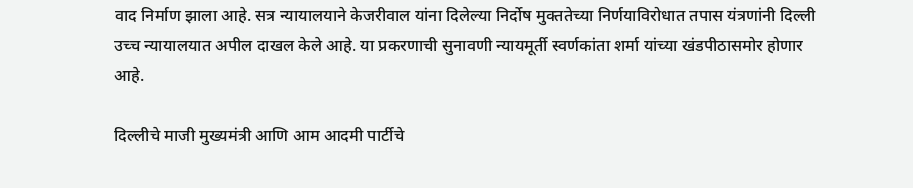वाद निर्माण झाला आहे. सत्र न्यायालयाने केजरीवाल यांना दिलेल्या निर्दोष मुक्ततेच्या निर्णयाविरोधात तपास यंत्रणांनी दिल्ली उच्च न्यायालयात अपील दाखल केले आहे. या प्रकरणाची सुनावणी न्यायमूर्ती स्वर्णकांता शर्मा यांच्या खंडपीठासमोर होणार आहे.

दिल्लीचे माजी मुख्यमंत्री आणि आम आदमी पार्टीचे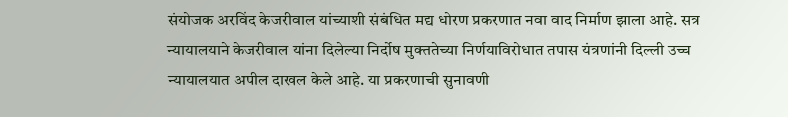संयोजक अरविंद केजरीवाल यांच्याशी संबंधित मद्य धोरण प्रकरणात नवा वाद निर्माण झाला आहे. सत्र न्यायालयाने केजरीवाल यांना दिलेल्या निर्दोष मुक्ततेच्या निर्णयाविरोधात तपास यंत्रणांनी दिल्ली उच्च न्यायालयात अपील दाखल केले आहे. या प्रकरणाची सुनावणी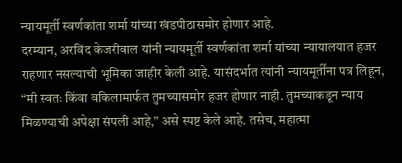न्यायमूर्ती स्वर्णकांता शर्मा यांच्या खंडपीठासमोर होणार आहे.
दरम्यान, अरविंद केजरीवाल यांनी न्यायमूर्ती स्वर्णकांता शर्मा यांच्या न्यायालयात हजर राहणार नसल्याची भूमिका जाहीर केली आहे. यासंदर्भात त्यांनी न्यायमूर्तींना पत्र लिहून, “मी स्वतः किंवा वकिलामार्फत तुमच्यासमोर हजर होणार नाही. तुमच्याकडून न्याय मिळण्याची अपेक्षा संपली आहे,” असे स्पष्ट केले आहे. तसेच, महात्मा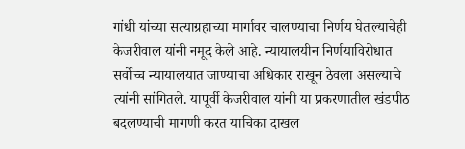गांधी यांच्या सत्याग्रहाच्या मार्गावर चालण्याचा निर्णय घेतल्याचेही केजरीवाल यांनी नमूद केले आहे. न्यायालयीन निर्णयाविरोधात सर्वोच्च न्यायालयात जाण्याचा अधिकार राखून ठेवला असल्याचे त्यांनी सांगितले. यापूर्वी केजरीवाल यांनी या प्रकरणातील खंडपीठ बदलण्याची मागणी करत याचिका दाखल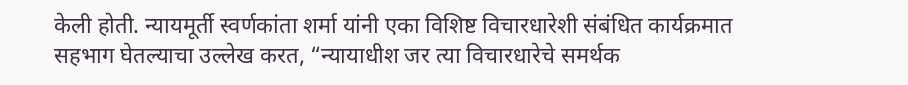केली होती. न्यायमूर्ती स्वर्णकांता शर्मा यांनी एका विशिष्ट विचारधारेशी संबंधित कार्यक्रमात सहभाग घेतल्याचा उल्लेख करत, “न्यायाधीश जर त्या विचारधारेचे समर्थक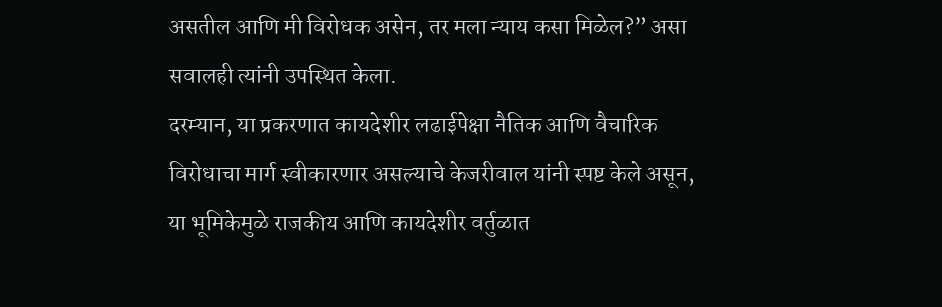असतील आणि मी विरोधक असेन, तर मला न्याय कसा मिळेल?” असा सवालही त्यांनी उपस्थित केला.
दरम्यान, या प्रकरणात कायदेशीर लढाईपेक्षा नैतिक आणि वैचारिक विरोधाचा मार्ग स्वीकारणार असल्याचे केजरीवाल यांनी स्पष्ट केले असून, या भूमिकेमुळे राजकीय आणि कायदेशीर वर्तुळात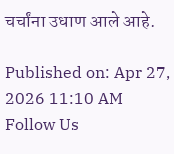चर्चांना उधाण आले आहे.

Published on: Apr 27, 2026 11:10 AM
Follow Us